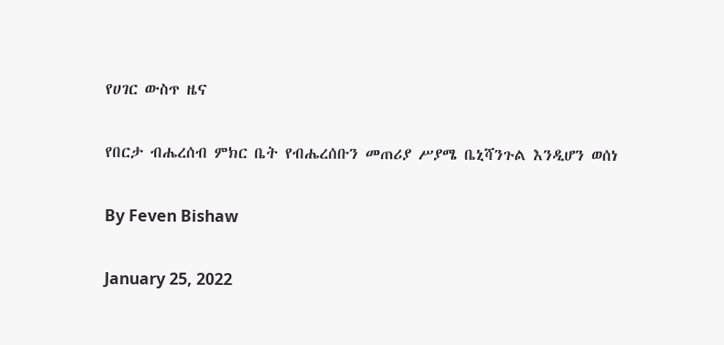የሀገር ውስጥ ዜና

የበርታ ብሔረሰብ ምክር ቤት የብሔረሰቡን መጠሪያ ሥያሜ ቤኒሻንጉል እንዲሆን ወሰነ

By Feven Bishaw

January 25, 2022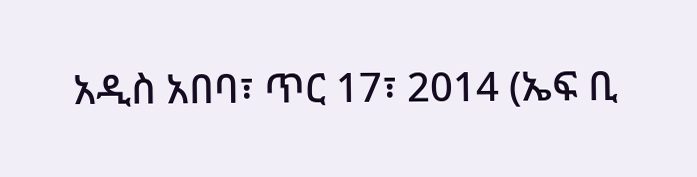አዲስ አበባ፣ ጥር 17፣ 2014 (ኤፍ ቢ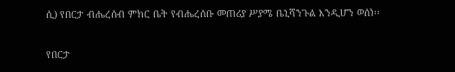ሲ) የበርታ ብሔረሰብ ምክር ቤት የብሔረሰቡ መጠሪያ ሥያሜ ቤኒሻንጉል እንዲሆን ወሰነ፡፡

የበርታ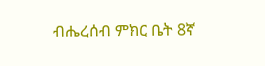ብሔረሰብ ምክር ቤት 8ኛ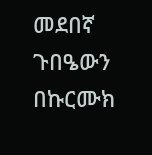መደበኛ ጉበዔውን በኩርሙክ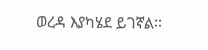ወረዳ እያካሄደ ይገኛል፡፡